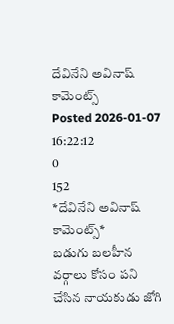దేవినేని అవినాష్ కామెంట్స్
Posted 2026-01-07 16:22:12
0
152
*దేవినేని అవినాష్ కామెంట్స్*
బడుగు బలహీన వర్గాలు కోసం పని చేసిన నాయకుడు జోగి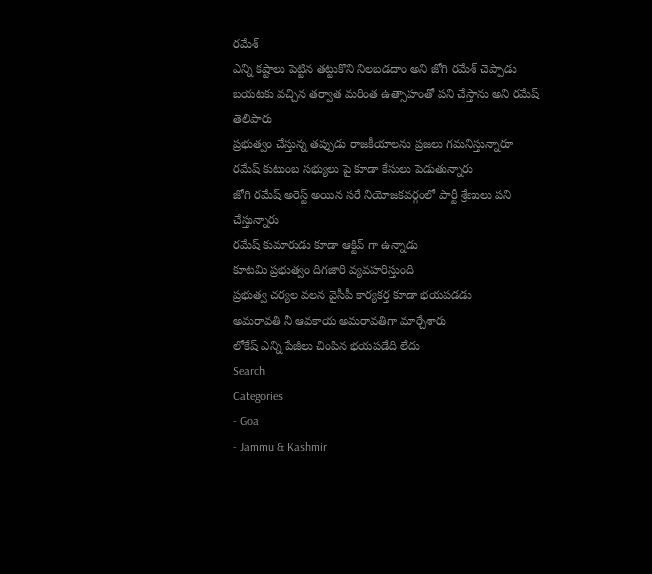రమేశ్
ఎన్ని కష్టాలు పెట్టిన తట్టుకొని నిలబడదాం అని జోగి రమేశ్ చెప్పాడు
బయటకు వచ్చిన తర్వాత మరింత ఉత్సాహంతో పని చేస్తాను అని రమేష్ తెలిపారు
ప్రభుత్వం చేస్తున్న తప్పుడు రాజకీయాలను ప్రజలు గమనిస్తున్నారూ
రమేష్ కుటుంబ సభ్యులు పై కూడా కేసులు పెడుతున్నారు
జోగి రమేష్ అరెస్ట్ అయిన సరే నియోజకవర్గంలో పార్టీ శ్రేణులు పని చేస్తున్నారు
రమేష్ కుమారుడు కూడా ఆక్టివ్ గా ఉన్నాడు
కూటమి ప్రభుత్వం దిగజారి వ్యవహరిస్తుంది
ప్రభుత్వ చర్యల వలన వైసీపీ కార్యకర్త కూడా భయపడడు
అమరావతి నీ ఆవకాయ అమరావతిగా మార్చేశారు
లోకేష్ ఎన్ని పేజీలు చింపిన భయపడేది లేదు
Search
Categories
- Goa
- Jammu & Kashmir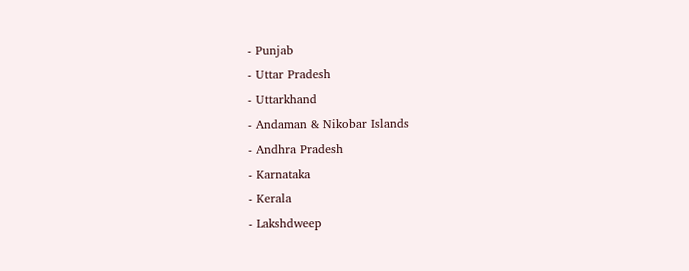- Punjab
- Uttar Pradesh
- Uttarkhand
- Andaman & Nikobar Islands
- Andhra Pradesh
- Karnataka
- Kerala
- Lakshdweep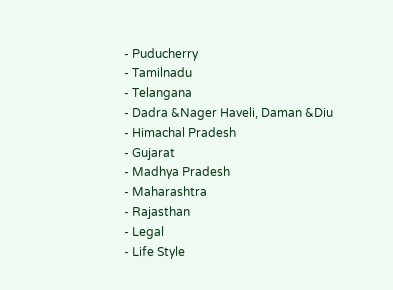- Puducherry
- Tamilnadu
- Telangana
- Dadra &Nager Haveli, Daman &Diu
- Himachal Pradesh
- Gujarat
- Madhya Pradesh
- Maharashtra
- Rajasthan
- Legal
- Life Style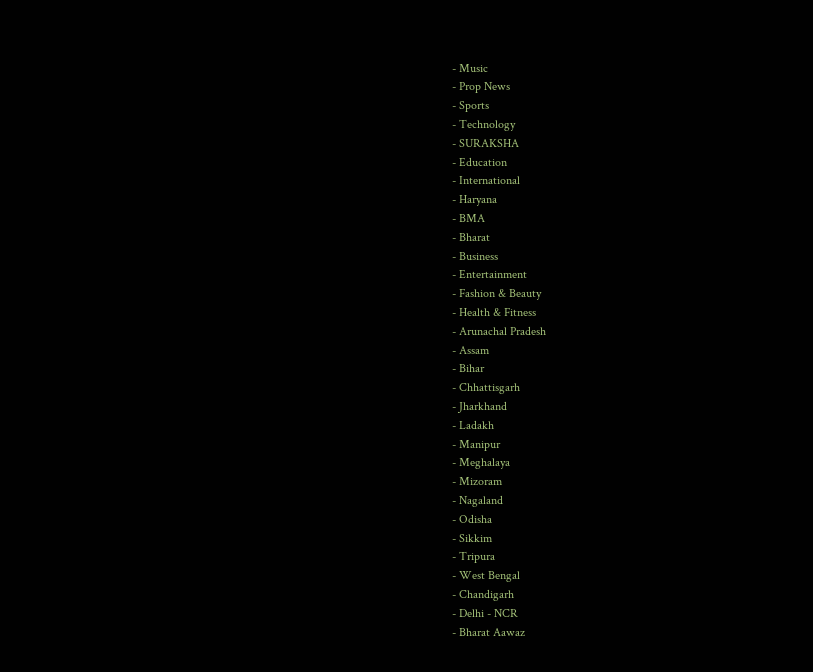- Music
- Prop News
- Sports
- Technology
- SURAKSHA
- Education
- International
- Haryana
- BMA
- Bharat
- Business
- Entertainment
- Fashion & Beauty
- Health & Fitness
- Arunachal Pradesh
- Assam
- Bihar
- Chhattisgarh
- Jharkhand
- Ladakh
- Manipur
- Meghalaya
- Mizoram
- Nagaland
- Odisha
- Sikkim
- Tripura
- West Bengal
- Chandigarh
- Delhi - NCR
- Bharat Aawaz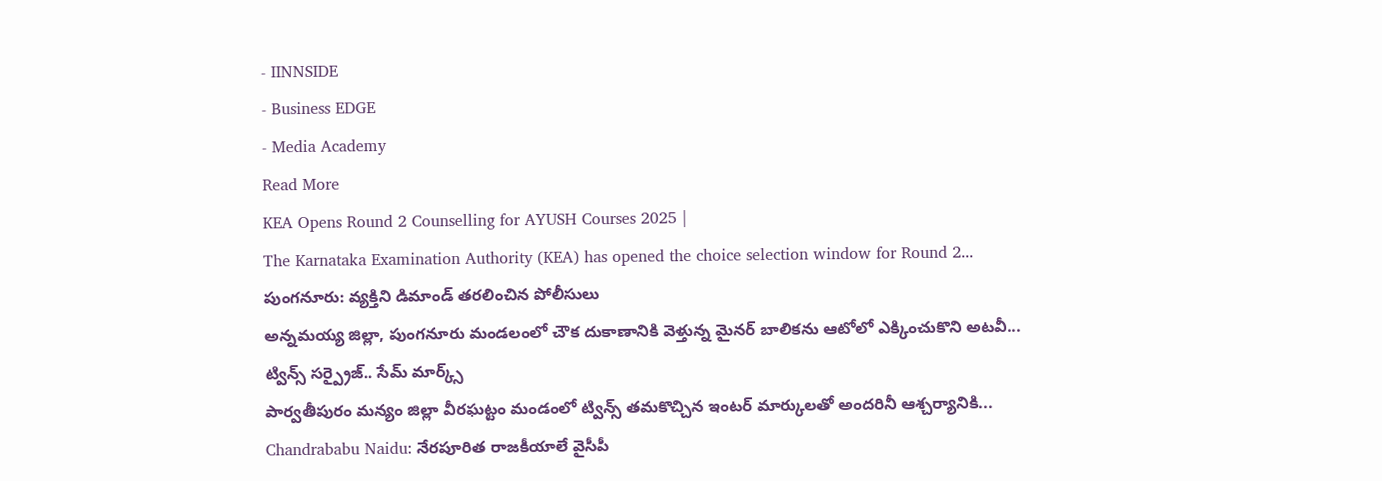- IINNSIDE
- Business EDGE
- Media Academy
Read More
KEA Opens Round 2 Counselling for AYUSH Courses 2025 |
The Karnataka Examination Authority (KEA) has opened the choice selection window for Round 2...
పుంగనూరు: వ్యక్తిని డిమాండ్ తరలించిన పోలీసులు
అన్నమయ్య జిల్లా, పుంగనూరు మండలంలో చౌక దుకాణానికి వెళ్తున్న మైనర్ బాలికను ఆటోలో ఎక్కించుకొని అటవీ...
ట్విన్స్ సర్ప్రైజ్.. సేమ్ మార్క్స్
పార్వతీపురం మన్యం జిల్లా వీరఘట్టం మండంలో ట్విన్స్ తమకొచ్చిన ఇంటర్ మార్కులతో అందరినీ ఆశ్చర్యానికి...
Chandrababu Naidu: నేరపూరిత రాజకీయాలే వైసీపీ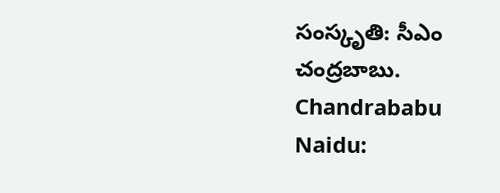సంస్కృతి: సీఎం చంద్రబాబు.
Chandrababu Naidu: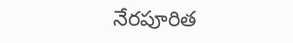నేరపూరిత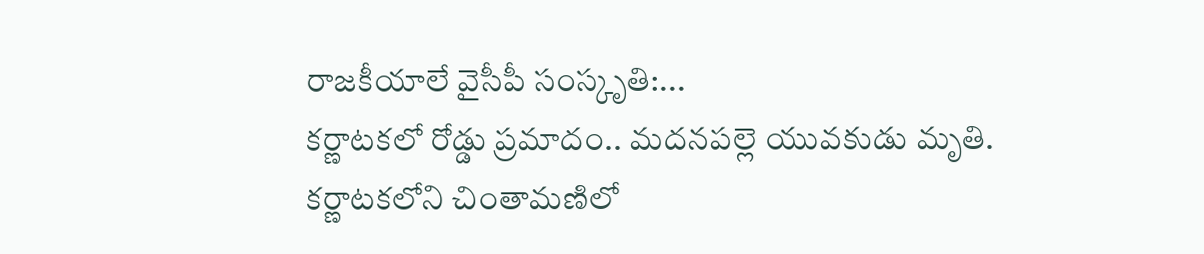రాజకీయాలే వైసీపీ సంస్కృతి:...
కర్ణాటకలో రోడ్డు ప్రమాదం.. మదనపల్లె యువకుడు మృతి.
కర్ణాటకలోని చింతామణిలో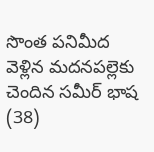సొంత పనిమీద వెళ్లిన మదనపల్లెకు చెందిన సమీర్ భాష (38)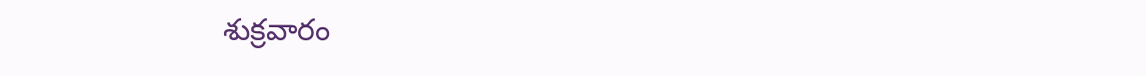శుక్రవారం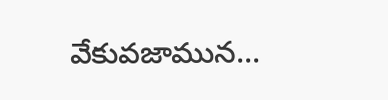వేకువజామున...